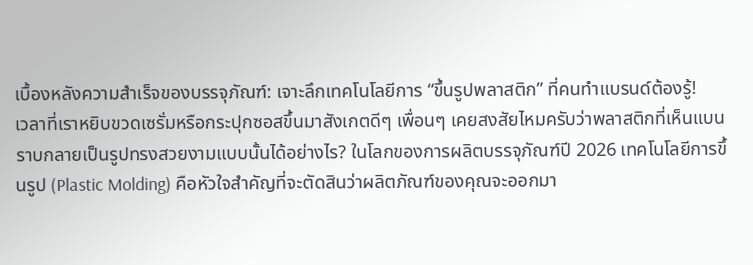เบื้องหลังความสำเร็จของบรรจุภัณฑ์: เจาะลึกเทคโนโลยีการ “ขึ้นรูปพลาสติก” ที่คนทำแบรนด์ต้องรู้!
เวลาที่เราหยิบขวดเซรั่มหรือกระปุกซอสขึ้นมาสังเกตดีๆ เพื่อนๆ เคยสงสัยไหมครับว่าพลาสติกที่เห็นแบนราบกลายเป็นรูปทรงสวยงามแบบนั้นได้อย่างไร? ในโลกของการผลิตบรรจุภัณฑ์ปี 2026 เทคโนโลยีการขึ้นรูป (Plastic Molding) คือหัวใจสำคัญที่จะตัดสินว่าผลิตภัณฑ์ของคุณจะออกมา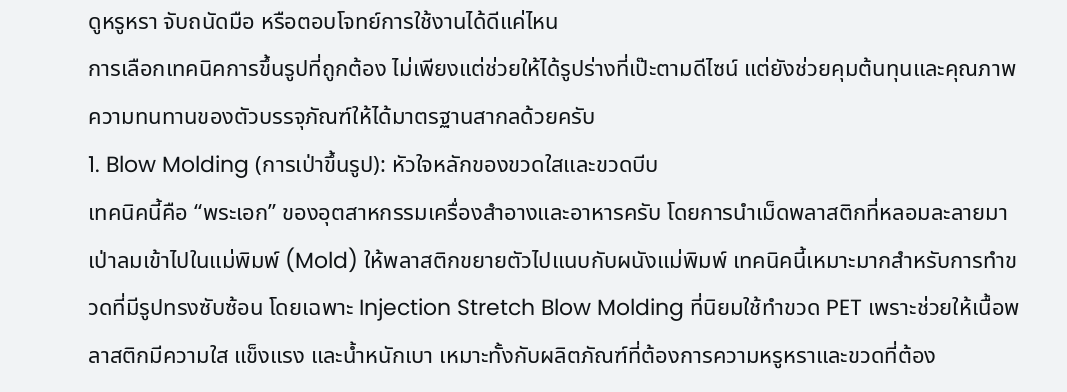ดูหรูหรา จับถนัดมือ หรือตอบโจทย์การใช้งานได้ดีแค่ไหน
การเลือกเทคนิคการขึ้นรูปที่ถูกต้อง ไม่เพียงแต่ช่วยให้ได้รูปร่างที่เป๊ะตามดีไซน์ แต่ยังช่วยคุมต้นทุนและคุณภาพความทนทานของตัวบรรจุภัณฑ์ให้ได้มาตรฐานสากลด้วยครับ
1. Blow Molding (การเป่าขึ้นรูป): หัวใจหลักของขวดใสและขวดบีบ
เทคนิคนี้คือ “พระเอก” ของอุตสาหกรรมเครื่องสำอางและอาหารครับ โดยการนำเม็ดพลาสติกที่หลอมละลายมาเป่าลมเข้าไปในแม่พิมพ์ (Mold) ให้พลาสติกขยายตัวไปแนบกับผนังแม่พิมพ์ เทคนิคนี้เหมาะมากสำหรับการทำขวดที่มีรูปทรงซับซ้อน โดยเฉพาะ Injection Stretch Blow Molding ที่นิยมใช้ทำขวด PET เพราะช่วยให้เนื้อพลาสติกมีความใส แข็งแรง และน้ำหนักเบา เหมาะทั้งกับผลิตภัณฑ์ที่ต้องการความหรูหราและขวดที่ต้อง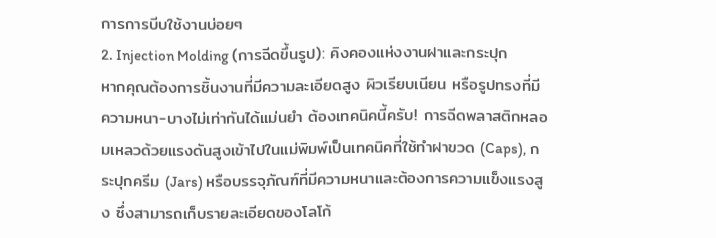การการบีบใช้งานบ่อยๆ
2. Injection Molding (การฉีดขึ้นรูป): คิงคองแห่งงานฝาและกระปุก
หากคุณต้องการชิ้นงานที่มีความละเอียดสูง ผิวเรียบเนียน หรือรูปทรงที่มีความหนา-บางไม่เท่ากันได้แม่นยำ ต้องเทคนิคนี้ครับ! การฉีดพลาสติกหลอมเหลวด้วยแรงดันสูงเข้าไปในแม่พิมพ์เป็นเทคนิคที่ใช้ทำฝาขวด (Caps), กระปุกครีม (Jars) หรือบรรจุภัณฑ์ที่มีความหนาและต้องการความแข็งแรงสูง ซึ่งสามารถเก็บรายละเอียดของโลโก้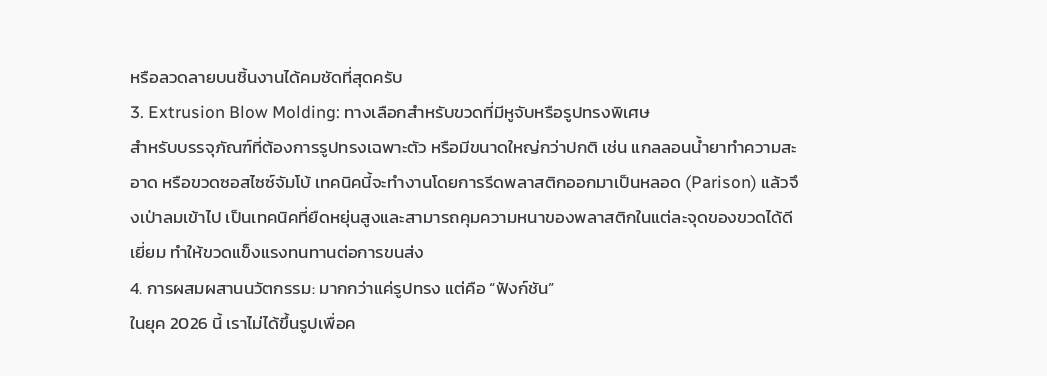หรือลวดลายบนชิ้นงานได้คมชัดที่สุดครับ
3. Extrusion Blow Molding: ทางเลือกสำหรับขวดที่มีหูจับหรือรูปทรงพิเศษ
สำหรับบรรจุภัณฑ์ที่ต้องการรูปทรงเฉพาะตัว หรือมีขนาดใหญ่กว่าปกติ เช่น แกลลอนน้ำยาทำความสะอาด หรือขวดซอสไซซ์จัมโบ้ เทคนิคนี้จะทำงานโดยการรีดพลาสติกออกมาเป็นหลอด (Parison) แล้วจึงเป่าลมเข้าไป เป็นเทคนิคที่ยืดหยุ่นสูงและสามารถคุมความหนาของพลาสติกในแต่ละจุดของขวดได้ดีเยี่ยม ทำให้ขวดแข็งแรงทนทานต่อการขนส่ง
4. การผสมผสานนวัตกรรม: มากกว่าแค่รูปทรง แต่คือ “ฟังก์ชัน”
ในยุค 2026 นี้ เราไม่ได้ขึ้นรูปเพื่อค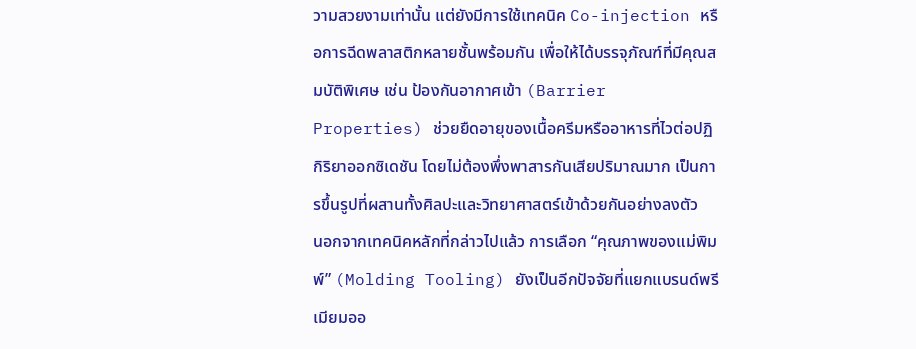วามสวยงามเท่านั้น แต่ยังมีการใช้เทคนิค Co-injection หรือการฉีดพลาสติกหลายชั้นพร้อมกัน เพื่อให้ได้บรรจุภัณฑ์ที่มีคุณสมบัติพิเศษ เช่น ป้องกันอากาศเข้า (Barrier Properties) ช่วยยืดอายุของเนื้อครีมหรืออาหารที่ไวต่อปฏิกิริยาออกซิเดชัน โดยไม่ต้องพึ่งพาสารกันเสียปริมาณมาก เป็นการขึ้นรูปที่ผสานทั้งศิลปะและวิทยาศาสตร์เข้าด้วยกันอย่างลงตัว
นอกจากเทคนิคหลักที่กล่าวไปแล้ว การเลือก “คุณภาพของแม่พิมพ์” (Molding Tooling) ยังเป็นอีกปัจจัยที่แยกแบรนด์พรีเมียมออ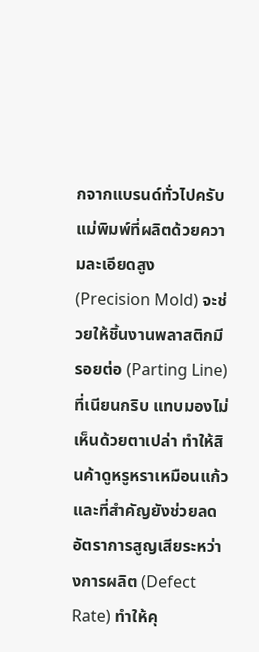กจากแบรนด์ทั่วไปครับ แม่พิมพ์ที่ผลิตด้วยความละเอียดสูง (Precision Mold) จะช่วยให้ชิ้นงานพลาสติกมีรอยต่อ (Parting Line) ที่เนียนกริบ แทบมองไม่เห็นด้วยตาเปล่า ทำให้สินค้าดูหรูหราเหมือนแก้ว และที่สำคัญยังช่วยลดอัตราการสูญเสียระหว่างการผลิต (Defect Rate) ทำให้คุ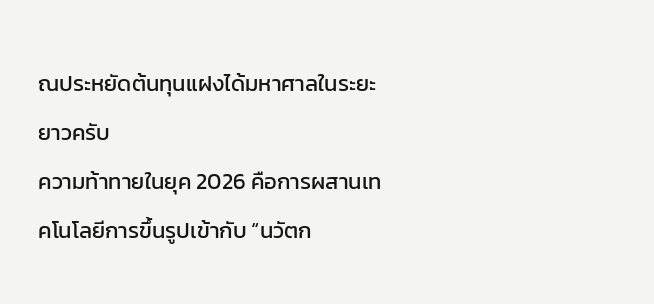ณประหยัดต้นทุนแฝงได้มหาศาลในระยะยาวครับ
ความท้าทายในยุค 2026 คือการผสานเทคโนโลยีการขึ้นรูปเข้ากับ “นวัตก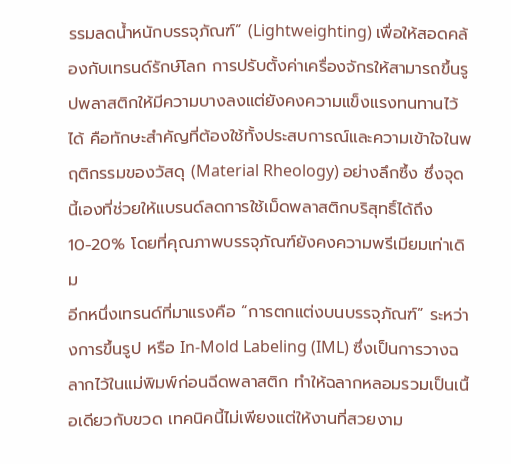รรมลดน้ำหนักบรรจุภัณฑ์” (Lightweighting) เพื่อให้สอดคล้องกับเทรนด์รักษ์โลก การปรับตั้งค่าเครื่องจักรให้สามารถขึ้นรูปพลาสติกให้มีความบางลงแต่ยังคงความแข็งแรงทนทานไว้ได้ คือทักษะสำคัญที่ต้องใช้ทั้งประสบการณ์และความเข้าใจในพฤติกรรมของวัสดุ (Material Rheology) อย่างลึกซึ้ง ซึ่งจุดนี้เองที่ช่วยให้แบรนด์ลดการใช้เม็ดพลาสติกบริสุทธิ์ได้ถึง 10-20% โดยที่คุณภาพบรรจุภัณฑ์ยังคงความพรีเมียมเท่าเดิม
อีกหนึ่งเทรนด์ที่มาแรงคือ “การตกแต่งบนบรรจุภัณฑ์” ระหว่างการขึ้นรูป หรือ In-Mold Labeling (IML) ซึ่งเป็นการวางฉลากไว้ในแม่พิมพ์ก่อนฉีดพลาสติก ทำให้ฉลากหลอมรวมเป็นเนื้อเดียวกับขวด เทคนิคนี้ไม่เพียงแต่ให้งานที่สวยงาม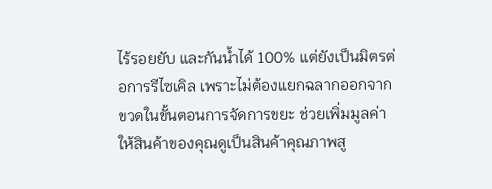ไร้รอยยับ และกันน้ำได้ 100% แต่ยังเป็นมิตรต่อการรีไซเคิล เพราะไม่ต้องแยกฉลากออกจากขวดในขั้นตอนการจัดการขยะ ช่วยเพิ่มมูลค่าให้สินค้าของคุณดูเป็นสินค้าคุณภาพสู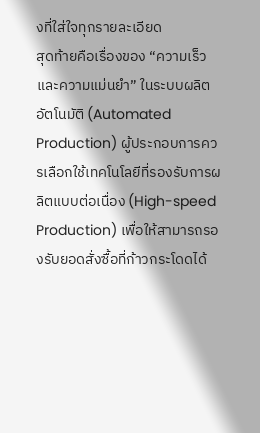งที่ใส่ใจทุกรายละเอียด
สุดท้ายคือเรื่องของ “ความเร็วและความแม่นยำ” ในระบบผลิตอัตโนมัติ (Automated Production) ผู้ประกอบการควรเลือกใช้เทคโนโลยีที่รองรับการผลิตแบบต่อเนื่อง (High-speed Production) เพื่อให้สามารถรองรับยอดสั่งซื้อที่ก้าวกระโดดได้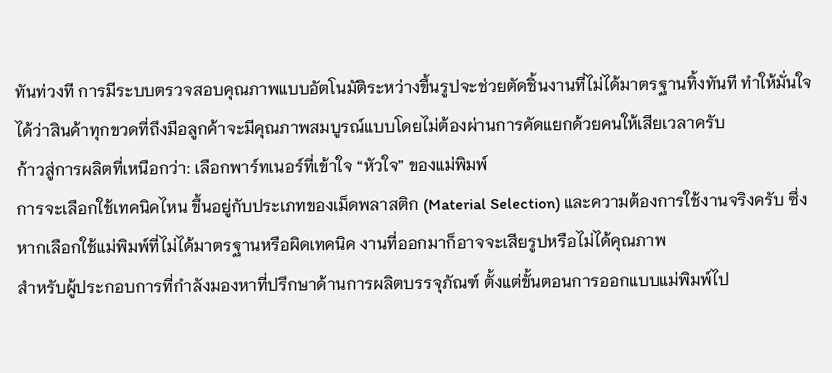ทันท่วงที การมีระบบตรวจสอบคุณภาพแบบอัตโนมัติระหว่างขึ้นรูปจะช่วยตัดชิ้นงานที่ไม่ได้มาตรฐานทิ้งทันที ทำให้มั่นใจได้ว่าสินค้าทุกขวดที่ถึงมือลูกค้าจะมีคุณภาพสมบูรณ์แบบโดยไม่ต้องผ่านการคัดแยกด้วยคนให้เสียเวลาครับ
ก้าวสู่การผลิตที่เหนือกว่า: เลือกพาร์ทเนอร์ที่เข้าใจ “หัวใจ” ของแม่พิมพ์
การจะเลือกใช้เทคนิคไหน ขึ้นอยู่กับประเภทของเม็ดพลาสติก (Material Selection) และความต้องการใช้งานจริงครับ ซึ่งหากเลือกใช้แม่พิมพ์ที่ไม่ได้มาตรฐานหรือผิดเทคนิค งานที่ออกมาก็อาจจะเสียรูปหรือไม่ได้คุณภาพ
สำหรับผู้ประกอบการที่กำลังมองหาที่ปรึกษาด้านการผลิตบรรจุภัณฑ์ ตั้งแต่ขั้นตอนการออกแบบแม่พิมพ์ไป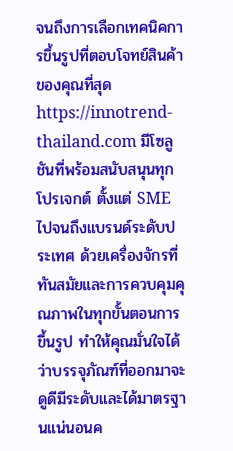จนถึงการเลือกเทคนิคการขึ้นรูปที่ตอบโจทย์สินค้าของคุณที่สุด https://innotrend-thailand.com มีโซลูชันที่พร้อมสนับสนุนทุกโปรเจกต์ ตั้งแต่ SME ไปจนถึงแบรนด์ระดับประเทศ ด้วยเครื่องจักรที่ทันสมัยและการควบคุมคุณภาพในทุกขั้นตอนการขึ้นรูป ทำให้คุณมั่นใจได้ว่าบรรจุภัณฑ์ที่ออกมาจะดูดีมีระดับและได้มาตรฐานแน่นอนค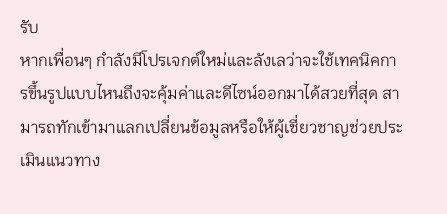รับ
หากเพื่อนๆ กำลังมีโปรเจกต์ใหม่และลังเลว่าจะใช้เทคนิคการขึ้นรูปแบบไหนถึงจะคุ้มค่าและดีไซน์ออกมาได้สวยที่สุด สามารถทักเข้ามาแลกเปลี่ยนข้อมูลหรือให้ผู้เชี่ยวชาญช่วยประเมินแนวทาง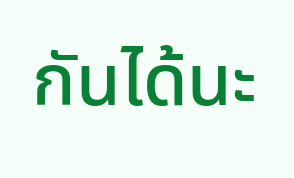กันได้นะ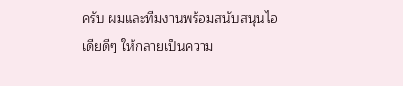ครับ ผมและทีมงานพร้อมสนับสนุนไอเดียดีๆ ให้กลายเป็นความ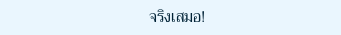จริงเสมอ!